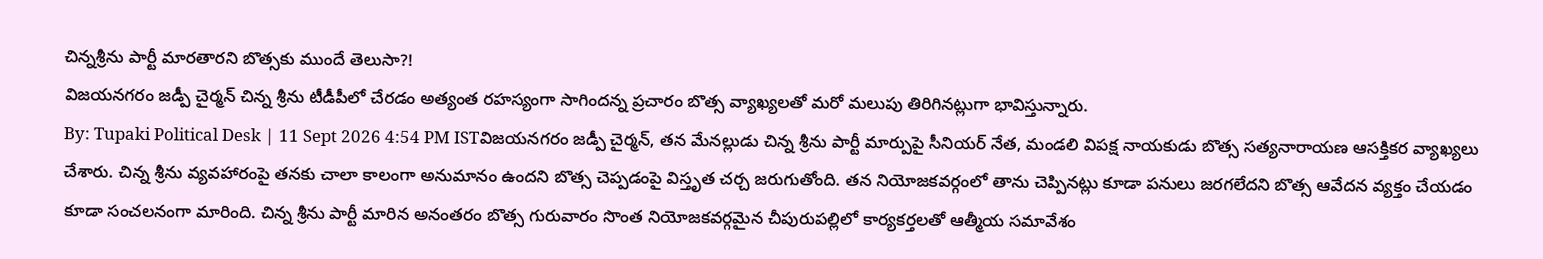చిన్నశ్రీను పార్టీ మారతారని బొత్సకు ముందే తెలుసా?!
విజయనగరం జడ్పీ చైర్మన్ చిన్న శ్రీను టీడీపీలో చేరడం అత్యంత రహస్యంగా సాగిందన్న ప్రచారం బొత్స వ్యాఖ్యలతో మరో మలుపు తిరిగినట్లుగా భావిస్తున్నారు.
By: Tupaki Political Desk | 11 Sept 2026 4:54 PM ISTవిజయనగరం జడ్పీ చైర్మన్, తన మేనల్లుడు చిన్న శ్రీను పార్టీ మార్పుపై సీనియర్ నేత, మండలి విపక్ష నాయకుడు బొత్స సత్యనారాయణ ఆసక్తికర వ్యాఖ్యలు చేశారు. చిన్న శ్రీను వ్యవహారంపై తనకు చాలా కాలంగా అనుమానం ఉందని బొత్స చెప్పడంపై విస్తృత చర్చ జరుగుతోంది. తన నియోజకవర్గంలో తాను చెప్పినట్లు కూడా పనులు జరగలేదని బొత్స ఆవేదన వ్యక్తం చేయడం కూడా సంచలనంగా మారింది. చిన్న శ్రీను పార్టీ మారిన అనంతరం బొత్స గురువారం సొంత నియోజకవర్గమైన చీపురుపల్లిలో కార్యకర్తలతో ఆత్మీయ సమావేశం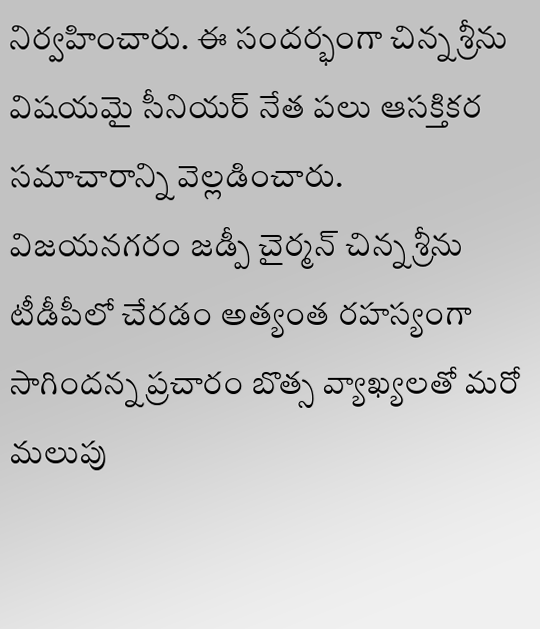నిర్వహించారు. ఈ సందర్భంగా చిన్న శ్రీను విషయమై సీనియర్ నేత పలు ఆసక్తికర సమాచారాన్ని వెల్లడించారు.
విజయనగరం జడ్పీ చైర్మన్ చిన్న శ్రీను టీడీపీలో చేరడం అత్యంత రహస్యంగా సాగిందన్న ప్రచారం బొత్స వ్యాఖ్యలతో మరో మలుపు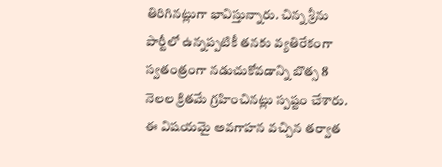తిరిగినట్లుగా భావిస్తున్నారు. చిన్న శ్రీను పార్టీలో ఉన్నప్పటికీ తనకు వ్యతిరేకంగా స్వతంత్రంగా నడుచుకోవడాన్ని బొత్స 8 నెలల క్రితమే గ్రహించినట్లు స్పష్టం చేశారు. ఈ విషయమై అవగాహన వచ్చిన తర్వాత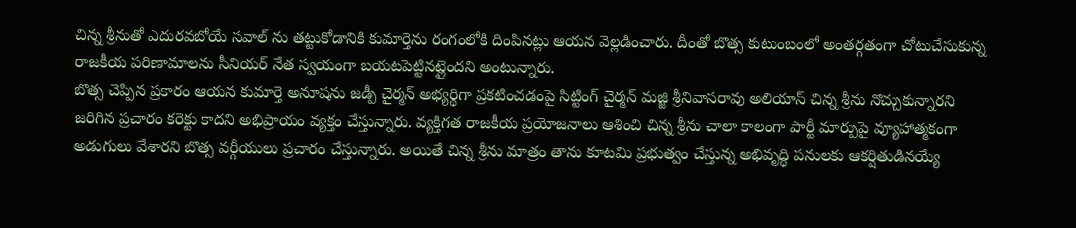చిన్న శ్రీనుతో ఎదురవబోయే సవాల్ ను తట్టుకోడానికి కుమార్తెను రంగంలోకి దింపినట్లు ఆయన వెల్లడించారు. దీంతో బొత్స కుటుంబంలో అంతర్గతంగా చోటుచేసుకున్న రాజకీయ పరిణామాలను సీనియర్ నేత స్వయంగా బయటపెట్టినట్లైందని అంటున్నారు.
బొత్స చెప్పిన ప్రకారం ఆయన కుమార్తె అనూషను జడ్పీ చైర్మన్ అభ్యర్థిగా ప్రకటించడంపై సిట్టింగ్ చైర్మన్ మజ్జి శ్రీనివాసరావు అలియాస్ చిన్న శ్రీను నొచ్చుకున్నారని జరిగిన ప్రచారం కరెక్టు కాదని అభిప్రాయం వ్యక్తం చేస్తున్నారు. వ్యక్తిగత రాజకీయ ప్రయోజనాలు ఆశించి చిన్న శ్రీను చాలా కాలంగా పార్టీ మార్పుపై వ్యూహాత్మకంగా అడుగులు వేశారని బొత్స వర్గీయులు ప్రచారం చేస్తున్నారు. అయితే చిన్న శ్రీను మాత్రం తాను కూటమి ప్రభుత్వం చేస్తున్న అభివృద్ధి పనులకు ఆకర్షితుడినయ్యే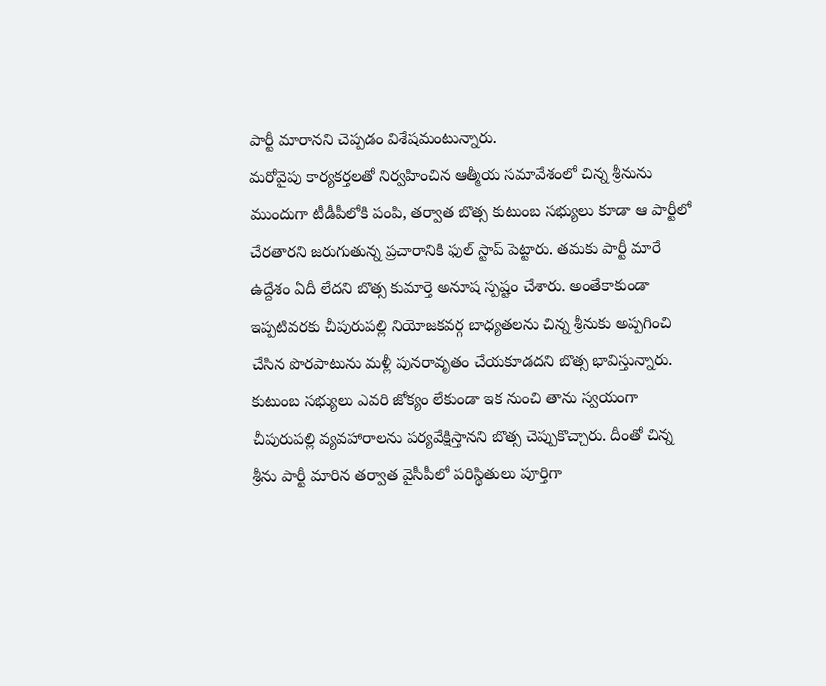పార్టీ మారానని చెప్పడం విశేషమంటున్నారు.
మరోవైపు కార్యకర్తలతో నిర్వహించిన ఆత్మీయ సమావేశంలో చిన్న శ్రీనును ముందుగా టీడీపీలోకి పంపి, తర్వాత బొత్స కుటుంబ సభ్యులు కూడా ఆ పార్టీలో చేరతారని జరుగుతున్న ప్రచారానికి ఫుల్ స్టాప్ పెట్టారు. తమకు పార్టీ మారే ఉద్దేశం ఏదీ లేదని బొత్స కుమార్తె అనూష స్పష్టం చేశారు. అంతేకాకుండా ఇప్పటివరకు చీపురుపల్లి నియోజకవర్గ బాధ్యతలను చిన్న శ్రీనుకు అప్పగించి చేసిన పొరపాటును మళ్లీ పునరావృతం చేయకూడదని బొత్స భావిస్తున్నారు. కుటుంబ సభ్యులు ఎవరి జోక్యం లేకుండా ఇక నుంచి తాను స్వయంగా చీపురుపల్లి వ్యవహారాలను పర్యవేక్షిస్తానని బొత్స చెప్పుకొచ్చారు. దీంతో చిన్న శ్రీను పార్టీ మారిన తర్వాత వైసీపీలో పరిస్థితులు పూర్తిగా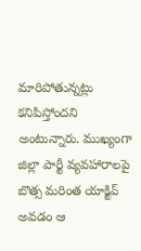మారిపోతున్నట్లు కనిపిస్తోందని అంటున్నారు. ముఖ్యంగా జిల్లా పార్టీ వ్యవహారాలపై బొత్స మరింత యాక్టివ్ అవడం ఆ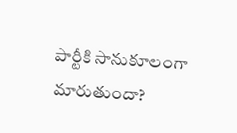పార్టీకి సానుకూలంగా మారుతుందా?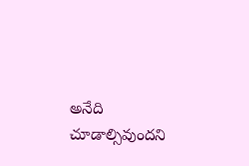అనేది చూడాల్సివుందని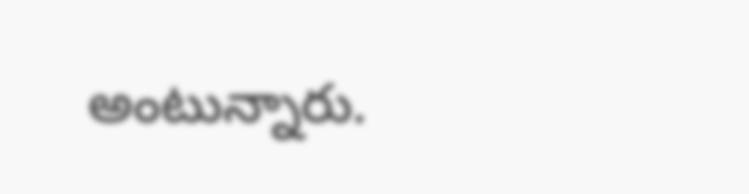అంటున్నారు.